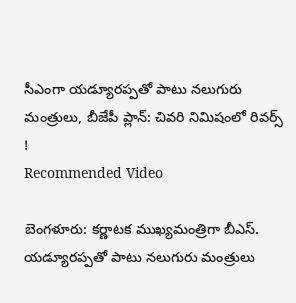సీఎంగా యడ్యూరప్పతో పాటు నలుగురు మంత్రులు, బీజేపీ ప్లాన్: చివరి నిమిషంలో రివర్స్ !
Recommended Video

బెంగళూరు: కర్ణాటక ముఖ్యమంత్రిగా బీఎస్. యడ్యూరప్పతో పాటు నలుగురు మంత్రులు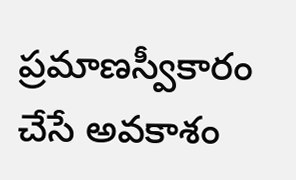ప్రమాణస్వీకారం చేసే అవకాశం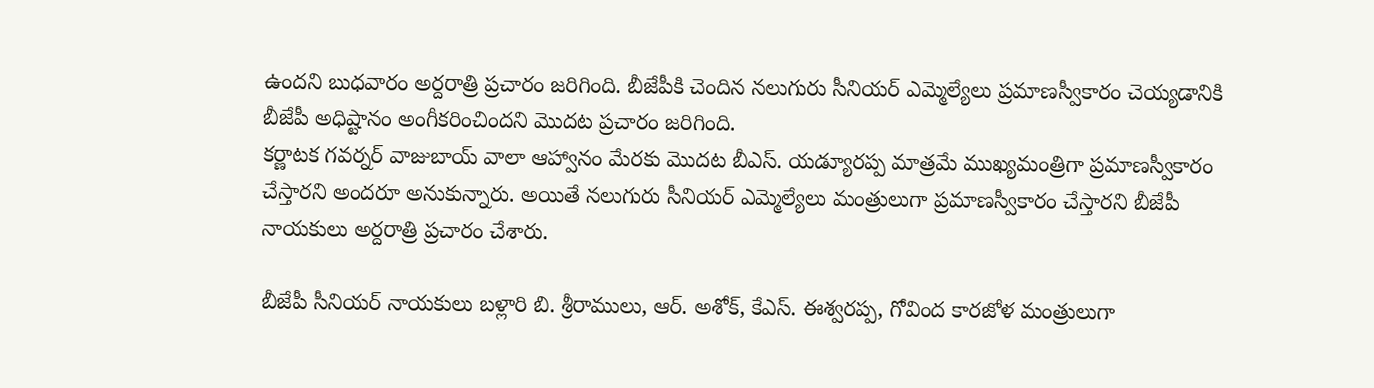ఉందని బుధవారం అర్దరాత్రి ప్రచారం జరిగింది. బీజేపీకి చెందిన నలుగురు సీనియర్ ఎమ్మెల్యేలు ప్రమాణస్వీకారం చెయ్యడానికి బీజేపీ అధిష్టానం అంగీకరించిందని మొదట ప్రచారం జరిగింది.
కర్ణాటక గవర్నర్ వాజుబాయ్ వాలా ఆహ్వానం మేరకు మొదట బీఎస్. యడ్యూరప్ప మాత్రమే ముఖ్యమంత్రిగా ప్రమాణస్వీకారం చేస్తారని అందరూ అనుకున్నారు. అయితే నలుగురు సీనియర్ ఎమ్మెల్యేలు మంత్రులుగా ప్రమాణస్వీకారం చేస్తారని బీజేపీ నాయకులు అర్దరాత్రి ప్రచారం చేశారు.

బీజేపీ సీనియర్ నాయకులు బళ్లారి బి. శ్రీరాములు, ఆర్. అశోక్, కేఎస్. ఈశ్వరప్ప, గోవింద కారజోళ మంత్రులుగా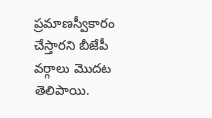ప్రమాణస్వీకారం చేస్తారని బీజేపీ వర్గాలు మొదట తెలిపాయి.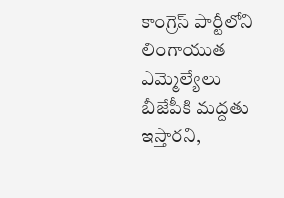కాంగ్రెస్ పార్టీలోని లింగాయుత ఎమ్మెల్యేలు బీజేపీకి మద్దతు ఇస్తారని,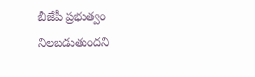బీజేపీ ప్రభుత్వం నిలబడుతుందని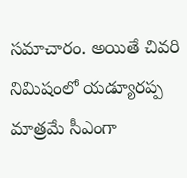సమాచారం. అయితే చివరి నిమిషంలో యడ్యూరప్ప మాత్రమే సీఎంగా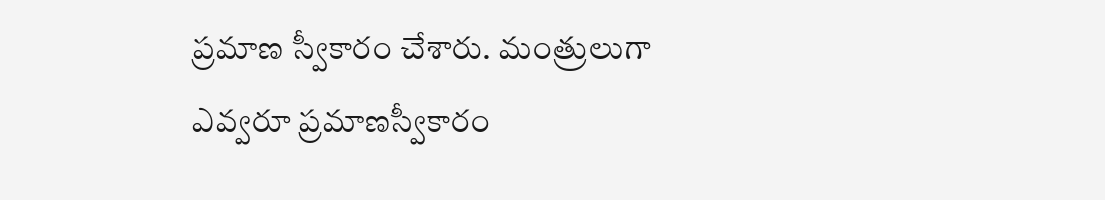ప్రమాణ స్వీకారం చేశారు. మంత్రులుగా ఎవ్వరూ ప్రమాణస్వీకారం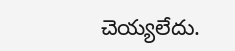చెయ్యలేదు.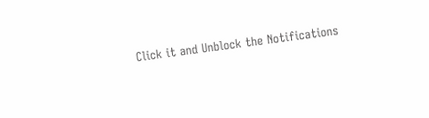Click it and Unblock the Notifications